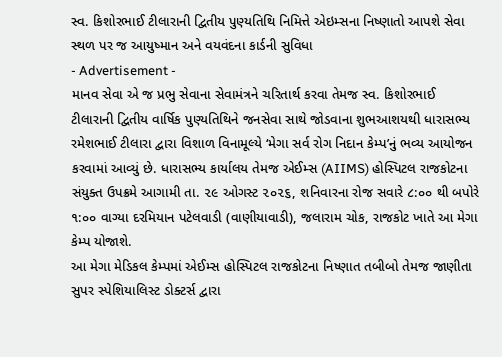સ્વ. કિશોરભાઈ ટીલારાની દ્વિતીય પુણ્યતિથિ નિમિત્તે એઇમ્સના નિષ્ણાતો આપશે સેવા
સ્થળ પર જ આયુષ્માન અને વયવંદના કાર્ડની સુવિધા
- Advertisement -
માનવ સેવા એ જ પ્રભુ સેવાના સેવામંત્રને ચરિતાર્થ કરવા તેમજ સ્વ. કિશોરભાઈ ટીલારાની દ્વિતીય વાર્ષિક પુણ્યતિથિને જનસેવા સાથે જોડવાના શુભઆશયથી ધારાસભ્ય રમેશભાઈ ટીલારા દ્વારા વિશાળ વિનામૂલ્યે ‘મેગા સર્વ રોગ નિદાન કેમ્પ’નું ભવ્ય આયોજન કરવામાં આવ્યું છે. ધારાસભ્ય કાર્યાલય તેમજ એઈમ્સ (AIIMS) હોસ્પિટલ રાજકોટના સંયુક્ત ઉપક્રમે આગામી તા. ૨૯ ઓગસ્ટ ૨૦૨૬, શનિવારના રોજ સવારે ૮:૦૦ થી બપોરે ૧:૦૦ વાગ્યા દરમિયાન પટેલવાડી (વાણીયાવાડી), જલારામ ચોક, રાજકોટ ખાતે આ મેગા કેમ્પ યોજાશે.
આ મેગા મેડિકલ કેમ્પમાં એઈમ્સ હોસ્પિટલ રાજકોટના નિષ્ણાત તબીબો તેમજ જાણીતા સુપર સ્પેશિયાલિસ્ટ ડોક્ટર્સ દ્વારા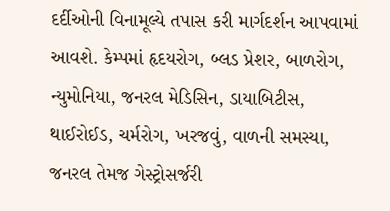દર્દીઓની વિનામૂલ્યે તપાસ કરી માર્ગદર્શન આપવામાં આવશે. કેમ્પમાં હૃદયરોગ, બ્લડ પ્રેશર, બાળરોગ, ન્યુમોનિયા, જનરલ મેડિસિન, ડાયાબિટીસ, થાઈરોઈડ, ચર્મરોગ, ખરજવું, વાળની સમસ્યા, જનરલ તેમજ ગેસ્ટ્રોસર્જરી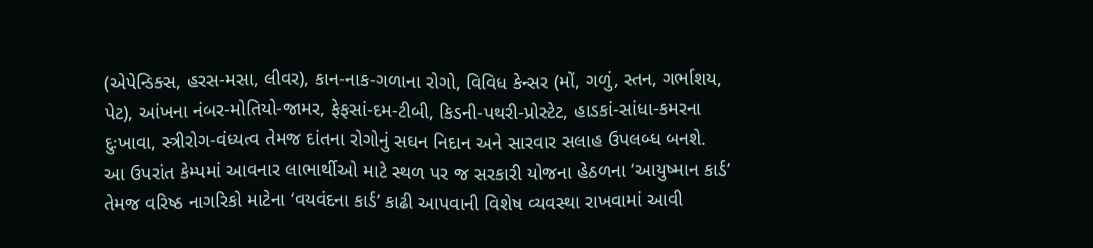(એપેન્ડિક્સ, હરસ-મસા, લીવર), કાન-નાક-ગળાના રોગો, વિવિધ કેન્સર (મોં, ગળું, સ્તન, ગર્ભાશય, પેટ), આંખના નંબર-મોતિયો-જામર, ફેફસાં-દમ-ટીબી, કિડની-પથરી-પ્રોસ્ટેટ, હાડકાં-સાંધા-કમરના દુઃખાવા, સ્ત્રીરોગ-વંધ્યત્વ તેમજ દાંતના રોગોનું સઘન નિદાન અને સારવાર સલાહ ઉપલબ્ધ બનશે.
આ ઉપરાંત કેમ્પમાં આવનાર લાભાર્થીઓ માટે સ્થળ પર જ સરકારી યોજના હેઠળના ‘આયુષ્માન કાર્ડ’ તેમજ વરિષ્ઠ નાગરિકો માટેના ‘વયવંદના કાર્ડ’ કાઢી આપવાની વિશેષ વ્યવસ્થા રાખવામાં આવી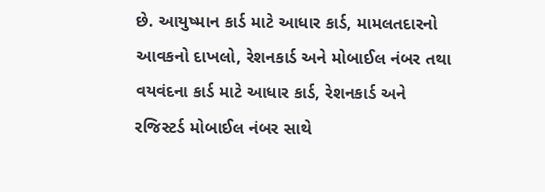છે. આયુષ્માન કાર્ડ માટે આધાર કાર્ડ, મામલતદારનો આવકનો દાખલો, રેશનકાર્ડ અને મોબાઈલ નંબર તથા વયવંદના કાર્ડ માટે આધાર કાર્ડ, રેશનકાર્ડ અને રજિસ્ટર્ડ મોબાઈલ નંબર સાથે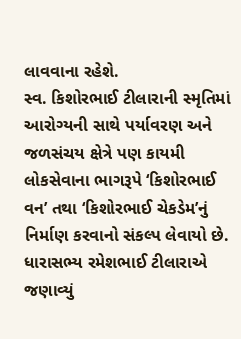લાવવાના રહેશે.
સ્વ. કિશોરભાઈ ટીલારાની સ્મૃતિમાં આરોગ્યની સાથે પર્યાવરણ અને જળસંચય ક્ષેત્રે પણ કાયમી લોકસેવાના ભાગરૂપે ‘કિશોરભાઈ વન’ તથા ‘કિશોરભાઈ ચેકડેમ’નું નિર્માણ કરવાનો સંકલ્પ લેવાયો છે. ધારાસભ્ય રમેશભાઈ ટીલારાએ જણાવ્યું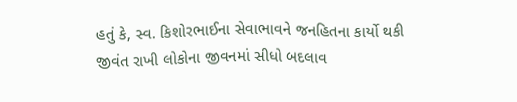હતું કે, સ્વ. કિશોરભાઈના સેવાભાવને જનહિતના કાર્યો થકી જીવંત રાખી લોકોના જીવનમાં સીધો બદલાવ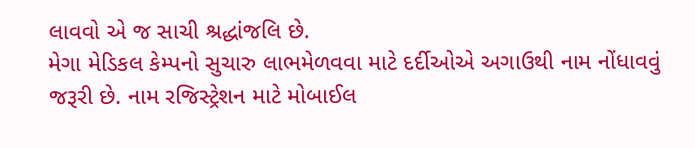લાવવો એ જ સાચી શ્રદ્ધાંજલિ છે.
મેગા મેડિકલ કેમ્પનો સુચારુ લાભમેળવવા માટે દર્દીઓએ અગાઉથી નામ નોંધાવવું જરૂરી છે. નામ રજિસ્ટ્રેશન માટે મોબાઈલ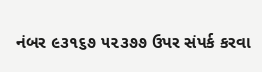નંબર ૯૩૧૬૭ ૫૨૩૭૭ ઉપર સંપર્ક કરવા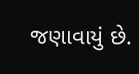જણાવાયું છે.